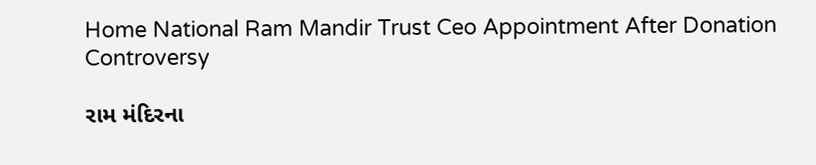Home National Ram Mandir Trust Ceo Appointment After Donation Controversy

રામ મંદિરના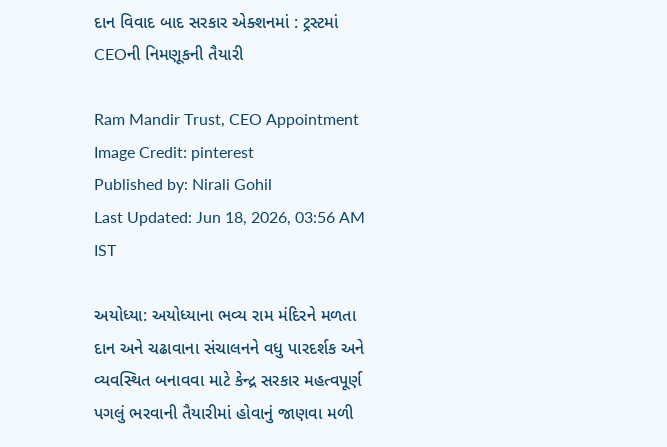દાન વિવાદ બાદ સરકાર એક્શનમાં : ટ્રસ્ટમાં CEOની નિમણૂકની તૈયારી

Ram Mandir Trust, CEO Appointment
Image Credit: pinterest
Published by: Nirali Gohil
Last Updated: Jun 18, 2026, 03:56 AM IST

અયોધ્યા: અયોધ્યાના ભવ્ય રામ મંદિરને મળતા દાન અને ચઢાવાના સંચાલનને વધુ પારદર્શક અને વ્યવસ્થિત બનાવવા માટે કેન્દ્ર સરકાર મહત્વપૂર્ણ પગલું ભરવાની તૈયારીમાં હોવાનું જાણવા મળી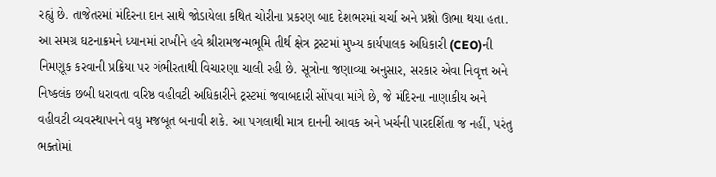રહ્યું છે. તાજેતરમાં મંદિરના દાન સાથે જોડાયેલા કથિત ચોરીના પ્રકરણ બાદ દેશભરમાં ચર્ચા અને પ્રશ્નો ઊભા થયા હતા. આ સમગ્ર ઘટનાક્રમને ધ્યાનમાં રાખીને હવે શ્રીરામજન્મભૂમિ તીર્થ ક્ષેત્ર ટ્રસ્ટમાં મુખ્ય કાર્યપાલક અધિકારી (CEO)ની નિમણૂક કરવાની પ્રક્રિયા પર ગંભીરતાથી વિચારણા ચાલી રહી છે. સૂત્રોના જણાવ્યા અનુસાર, સરકાર એવા નિવૃત્ત અને નિષ્કલંક છબી ધરાવતા વરિષ્ઠ વહીવટી અધિકારીને ટ્રસ્ટમાં જવાબદારી સોંપવા માંગે છે, જે મંદિરના નાણાકીય અને વહીવટી વ્યવસ્થાપનને વધુ મજબૂત બનાવી શકે. આ પગલાથી માત્ર દાનની આવક અને ખર્ચની પારદર્શિતા જ નહીં, પરંતુ ભક્તોમાં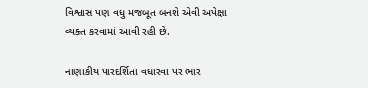વિશ્વાસ પણ વધુ મજબૂત બનશે એવી અપેક્ષા વ્યક્ત કરવામાં આવી રહી છે.

નાણાકીય પારદર્શિતા વધારવા પર ભાર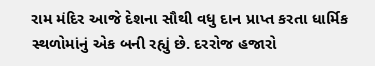રામ મંદિર આજે દેશના સૌથી વધુ દાન પ્રાપ્ત કરતા ધાર્મિક સ્થળોમાંનું એક બની રહ્યું છે. દરરોજ હજારો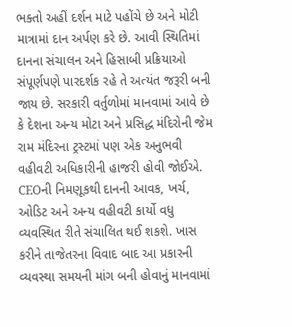ભક્તો અહીં દર્શન માટે પહોંચે છે અને મોટી માત્રામાં દાન અર્પણ કરે છે. આવી સ્થિતિમાં દાનના સંચાલન અને હિસાબી પ્રક્રિયાઓ સંપૂર્ણપણે પારદર્શક રહે તે અત્યંત જરૂરી બની જાય છે. સરકારી વર્તુળોમાં માનવામાં આવે છે કે દેશના અન્ય મોટા અને પ્રસિદ્ધ મંદિરોની જેમ રામ મંદિરના ટ્રસ્ટમાં પણ એક અનુભવી વહીવટી અધિકારીની હાજરી હોવી જોઈએ. CEOની નિમણૂકથી દાનની આવક, ખર્ચ, ઓડિટ અને અન્ય વહીવટી કાર્યો વધુ વ્યવસ્થિત રીતે સંચાલિત થઈ શકશે. ખાસ કરીને તાજેતરના વિવાદ બાદ આ પ્રકારની વ્યવસ્થા સમયની માંગ બની હોવાનું માનવામાં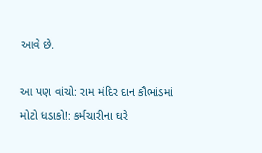આવે છે.

આ પણ વાંચો: રામ મંદિર દાન કૌભાંડમાં મોટો ધડાકો!: કર્મચારીના ઘરે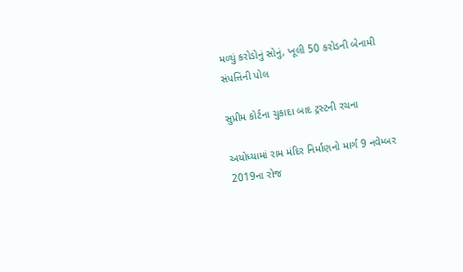મળ્યું કરોડોનું સોનું, ખૂલી 50 કરોડની બેનામી સંપત્તિની પોલ

સુપ્રીમ કોર્ટના ચુકાદા બાદ ટ્રસ્ટની રચના

અયોધ્યામાં રામ મંદિર નિર્માણનો માર્ગ 9 નવેમ્બર 2019ના રોજ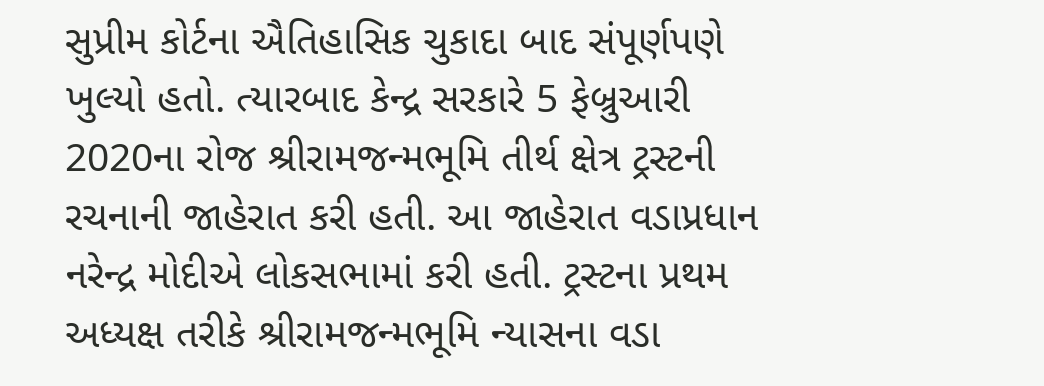સુપ્રીમ કોર્ટના ઐતિહાસિક ચુકાદા બાદ સંપૂર્ણપણે ખુલ્યો હતો. ત્યારબાદ કેન્દ્ર સરકારે 5 ફેબ્રુઆરી 2020ના રોજ શ્રીરામજન્મભૂમિ તીર્થ ક્ષેત્ર ટ્રસ્ટની રચનાની જાહેરાત કરી હતી. આ જાહેરાત વડાપ્રધાન નરેન્દ્ર મોદીએ લોકસભામાં કરી હતી. ટ્રસ્ટના પ્રથમ અધ્યક્ષ તરીકે શ્રીરામજન્મભૂમિ ન્યાસના વડા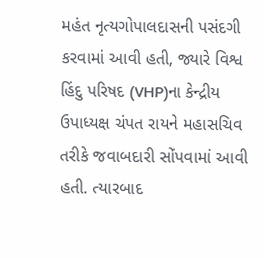મહંત નૃત્યગોપાલદાસની પસંદગી કરવામાં આવી હતી, જ્યારે વિશ્વ હિંદુ પરિષદ (VHP)ના કેન્દ્રીય ઉપાધ્યક્ષ ચંપત રાયને મહાસચિવ તરીકે જવાબદારી સોંપવામાં આવી હતી. ત્યારબાદ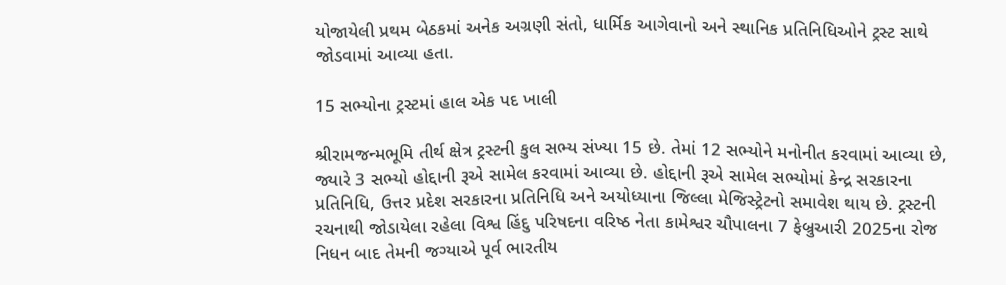યોજાયેલી પ્રથમ બેઠકમાં અનેક અગ્રણી સંતો, ધાર્મિક આગેવાનો અને સ્થાનિક પ્રતિનિધિઓને ટ્રસ્ટ સાથે જોડવામાં આવ્યા હતા.

15 સભ્યોના ટ્રસ્ટમાં હાલ એક પદ ખાલી

શ્રીરામજન્મભૂમિ તીર્થ ક્ષેત્ર ટ્રસ્ટની કુલ સભ્ય સંખ્યા 15 છે. તેમાં 12 સભ્યોને મનોનીત કરવામાં આવ્યા છે, જ્યારે 3 સભ્યો હોદ્દાની રૂએ સામેલ કરવામાં આવ્યા છે. હોદ્દાની રૂએ સામેલ સભ્યોમાં કેન્દ્ર સરકારના પ્રતિનિધિ, ઉત્તર પ્રદેશ સરકારના પ્રતિનિધિ અને અયોધ્યાના જિલ્લા મેજિસ્ટ્રેટનો સમાવેશ થાય છે. ટ્રસ્ટની રચનાથી જોડાયેલા રહેલા વિશ્વ હિંદુ પરિષદના વરિષ્ઠ નેતા કામેશ્વર ચૌપાલના 7 ફેબ્રુઆરી 2025ના રોજ નિધન બાદ તેમની જગ્યાએ પૂર્વ ભારતીય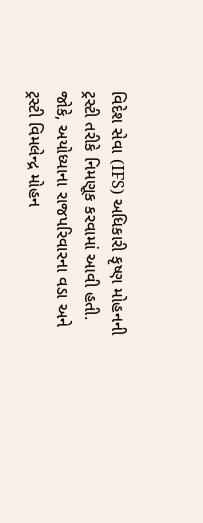વિદેશ સેવા (IFS) અધિકારી કૃષ્ણ મોહનની ટ્રસ્ટી તરીકે નિમણૂક કરવામાં આવી હતી. જોકે, અયોધ્યાના રાજપરિવારના વડા અને ટ્રસ્ટી વિમલેન્દ્ર મોહન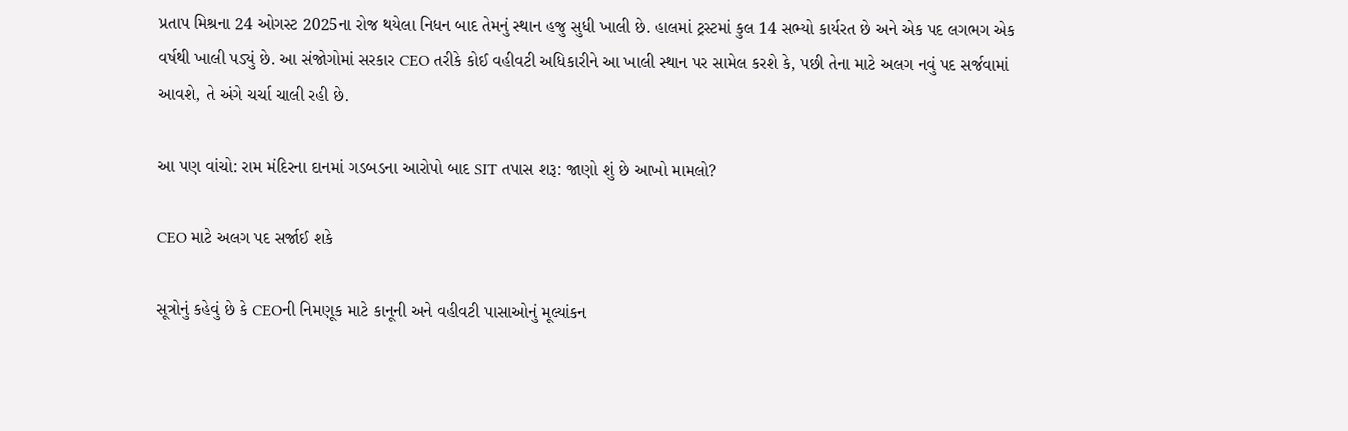પ્રતાપ મિશ્રના 24 ઓગસ્ટ 2025ના રોજ થયેલા નિધન બાદ તેમનું સ્થાન હજુ સુધી ખાલી છે. હાલમાં ટ્રસ્ટમાં કુલ 14 સભ્યો કાર્યરત છે અને એક પદ લગભગ એક વર્ષથી ખાલી પડ્યું છે. આ સંજોગોમાં સરકાર CEO તરીકે કોઈ વહીવટી અધિકારીને આ ખાલી સ્થાન પર સામેલ કરશે કે, પછી તેના માટે અલગ નવું પદ સર્જવામાં આવશે, તે અંગે ચર્ચા ચાલી રહી છે.

આ પણ વાંચો: રામ મંદિરના દાનમાં ગડબડના આરોપો બાદ SIT તપાસ શરૂ: જાણો શું છે આખો મામલો?

CEO માટે અલગ પદ સર્જાઈ શકે

સૂત્રોનું કહેવું છે કે CEOની નિમણૂક માટે કાનૂની અને વહીવટી પાસાઓનું મૂલ્યાંકન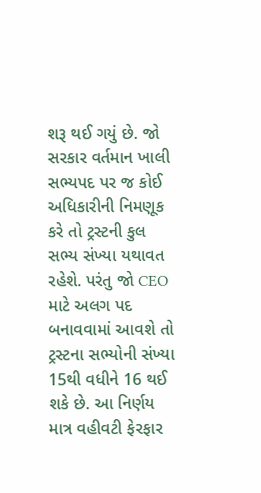શરૂ થઈ ગયું છે. જો સરકાર વર્તમાન ખાલી સભ્યપદ પર જ કોઈ અધિકારીની નિમણૂક કરે તો ટ્રસ્ટની કુલ સભ્ય સંખ્યા યથાવત રહેશે. પરંતુ જો CEO માટે અલગ પદ બનાવવામાં આવશે તો ટ્રસ્ટના સભ્યોની સંખ્યા 15થી વધીને 16 થઈ શકે છે. આ નિર્ણય માત્ર વહીવટી ફેરફાર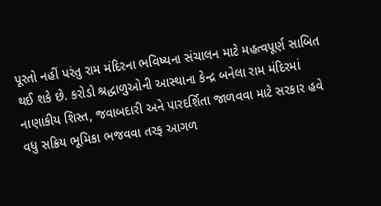પૂરતો નહીં પરંતુ રામ મંદિરના ભવિષ્યના સંચાલન માટે મહત્વપૂર્ણ સાબિત થઈ શકે છે. કરોડો શ્રદ્ધાળુઓની આસ્થાના કેન્દ્ર બનેલા રામ મંદિરમાં નાણાકીય શિસ્ત, જવાબદારી અને પારદર્શિતા જાળવવા માટે સરકાર હવે વધુ સક્રિય ભૂમિકા ભજવવા તરફ આગળ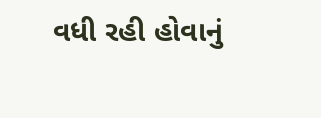વધી રહી હોવાનું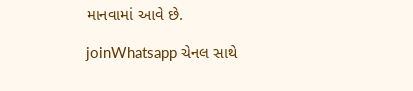માનવામાં આવે છે.

joinWhatsapp ચેનલ સાથે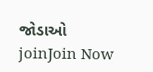જોડાઓ
joinJoin Now